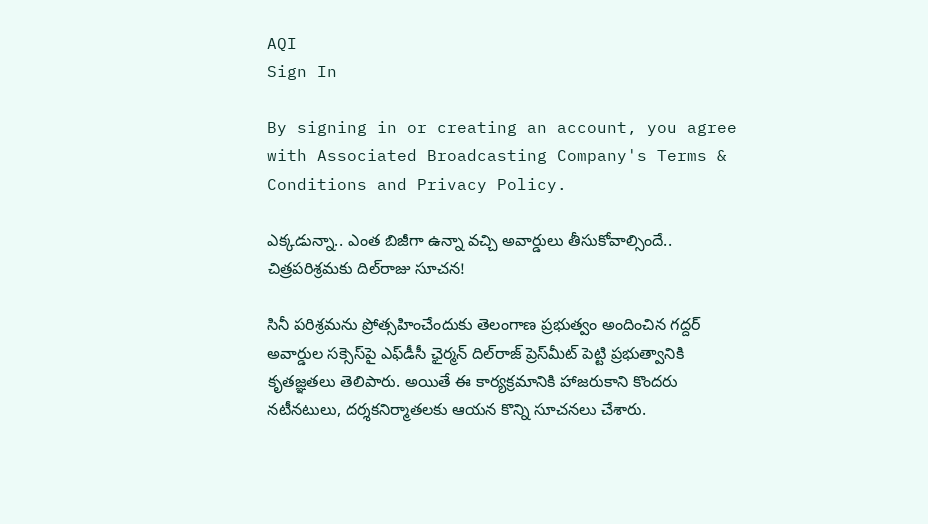AQI
Sign In

By signing in or creating an account, you agree with Associated Broadcasting Company's Terms & Conditions and Privacy Policy.

ఎక్కడున్నా.. ఎంత బిజీగా ఉన్నా వచ్చి అవార్డులు తీసుకోవాల్సిందే.. చిత్రపరిశ్రమకు దిల్‌రాజు సూచన!

సినీ పరిశ్రమను ప్రోత్సహించేందుకు తెలంగాణ ప్రభుత్వం అందించిన గద్దర్ అవార్డుల సక్సెస్‌పై ఎఫ్‌డీసీ ఛైర్మన్ దిల్‌రాజ్‌ ప్రెస్‌మీట్‌ పెట్టి ప్రభుత్వానికి కృతజ్ఞతలు తెలిపారు. అయితే ఈ కార్యక్రమానికి హాజరుకాని కొందరు నటీనటులు, దర్శకనిర్మాతలకు ఆయన కొన్ని సూచనలు చేశారు.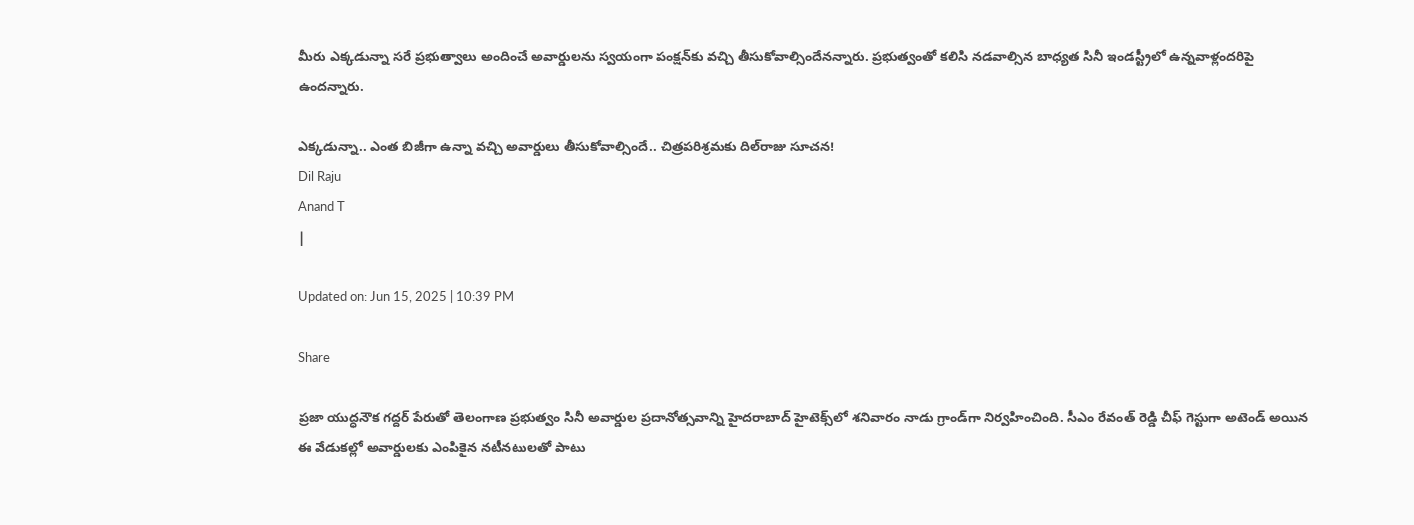మీరు ఎక్కడున్నా సరే ప్రభుత్వాలు అందించే అవార్డులను స్వయంగా పంక్షన్‌కు వచ్చి తీసుకోవాల్సిందేనన్నారు. ప్రభుత్వంతో కలిసి నడవాల్సిన బాధ్యత సినీ ఇండస్ట్రీలో ఉన్నవాళ్లందరిపై ఉందన్నారు.

ఎక్కడున్నా.. ఎంత బిజీగా ఉన్నా వచ్చి అవార్డులు తీసుకోవాల్సిందే.. చిత్రపరిశ్రమకు దిల్‌రాజు సూచన!
Dil Raju
Anand T
|

Updated on: Jun 15, 2025 | 10:39 PM

Share

ప్రజా యుద్ధనౌక గద్దర్ పేరుతో తెలంగాణ ప్రభుత్వం సినీ అవార్డుల ప్రదానోత్సవాన్ని హైదరాబాద్ హైటెక్స్‌లో శనివారం నాడు గ్రాండ్‌గా నిర్వహించింది. సీఎం రేవంత్ రెడ్డి చీఫ్ గెస్టుగా అటెండ్ అయిన ఈ వేడుకల్లో అవార్డులకు ఎంపికైన నటీనటులతో పాటు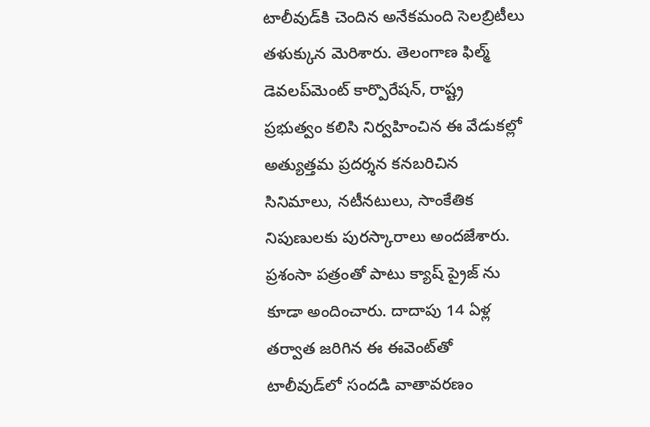టాలీవుడ్‌కి చెందిన అనేకమంది సెలబ్రిటీలు తళుక్కున మెరిశారు. తెలంగాణ ఫిల్మ్ డెవలప్‌మెంట్ కార్పొరేషన్, రాష్ట్ర ప్రభుత్వం కలిసి నిర్వహించిన ఈ వేడుకల్లో అత్యుత్తమ ప్రదర్శన కనబరిచిన సినిమాలు, నటీనటులు, సాంకేతిక నిపుణులకు పురస్కారాలు అందజేశారు. ప్రశంసా పత్రంతో పాటు క్యాష్ ప్రైజ్ ను కూడా అందించారు. దాదాపు 14 ఏళ్ల తర్వాత జరిగిన ఈ ఈవెంట్‌తో టాలీవుడ్‌లో సందడి వాతావరణం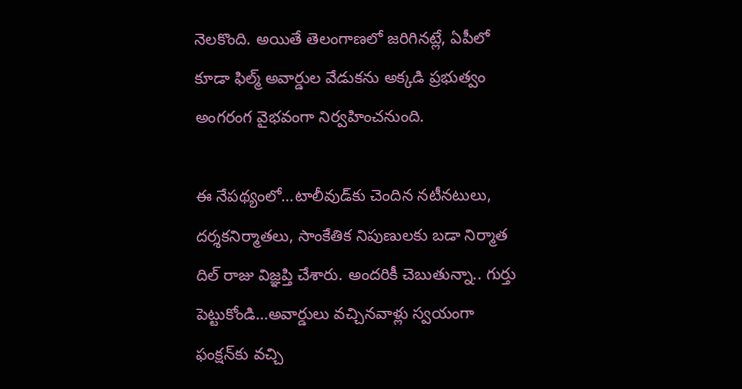నెలకొంది. అయితే తెలంగాణలో జరిగినట్లే, ఏపీలో కూడా ఫిల్మ్ అవార్డుల వేడుకను అక్కడి ప్రభుత్వం అంగరంగ వైభవంగా నిర్వహించనుంది.

ఈ నేపథ్యంలో…టాలీవుడ్‌కు చెందిన నటీనటులు, దర్శకనిర్మాతలు, సాంకేతిక నిపుణులకు బడా నిర్మాత దిల్‌ రాజు విజ్ఞప్తి చేశారు. అందరికీ చెబుతున్నా.. గుర్తు పెట్టుకోండి…అవార్డులు వచ్చినవాళ్లు స్వయంగా ఫంక్షన్‌కు వచ్చి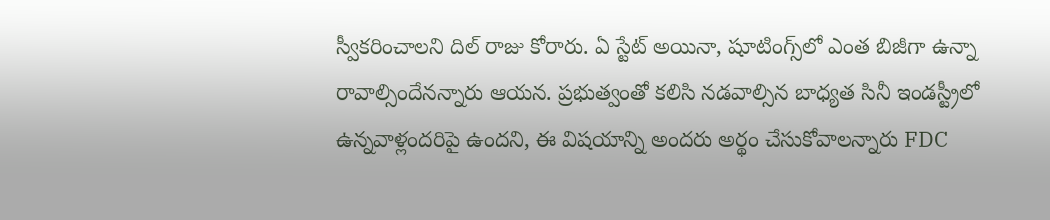స్వీకరించాలని దిల్ రాజు కోరారు. ఏ స్టేట్‌ అయినా, షూటింగ్స్‌లో ఎంత బిజీగా ఉన్నా రావాల్సిందేనన్నారు ఆయన. ప్రభుత్వంతో కలిసి నడవాల్సిన బాధ్యత సినీ ఇండస్ట్రీలో ఉన్నవాళ్లందరిపై ఉందని, ఈ విషయాన్ని అందరు అర్థం చేసుకోవాలన్నారు FDC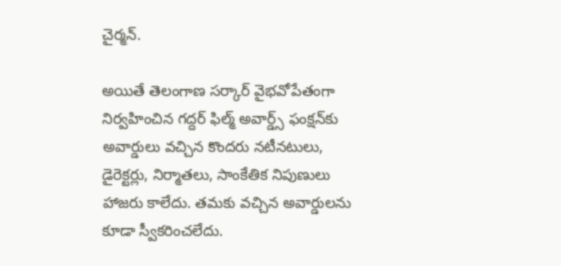చైర్మన్‌.

అయితే తెలంగాణ సర్కార్ వైభవోపేతంగా నిర్వహించిన గద్దర్‌ ఫిల్మ్‌ అవార్డ్స్‌ ఫంక్షన్‌కు అవార్డులు వచ్చిన కొందరు నటీనటులు, డైరెక్టర్లు, నిర్మాతలు, సాంకేతిక నిపుణులు హాజరు కాలేదు. తమకు వచ్చిన అవార్డులను కూడా స్వీకరించలేదు.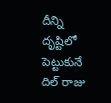దీన్ని దృష్టిలో పెట్టుకునే దిల్‌ రాజు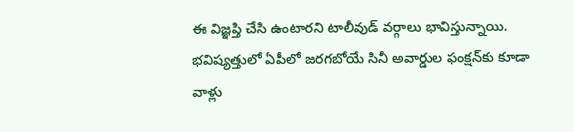ఈ విజ్ఞప్తి చేసి ఉంటారని టాలీవుడ్‌ వర్గాలు భావిస్తున్నాయి. భవిష్యత్తులో ఏపీలో జరగబోయే సినీ అవార్డుల ఫంక్షన్‌కు కూడా వాళ్లు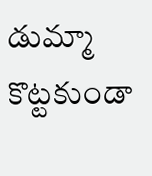డుమ్మా కొట్టకుండా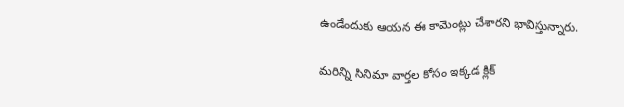ఉండేందుకు ఆయన ఈ కామెంట్లు చేశారని భావిస్తున్నారు.

మరిన్ని సినిమా వార్తల కోసం ఇక్కడ క్లిక్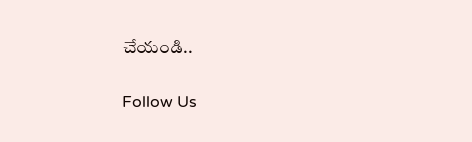చేయండి..

Follow Us